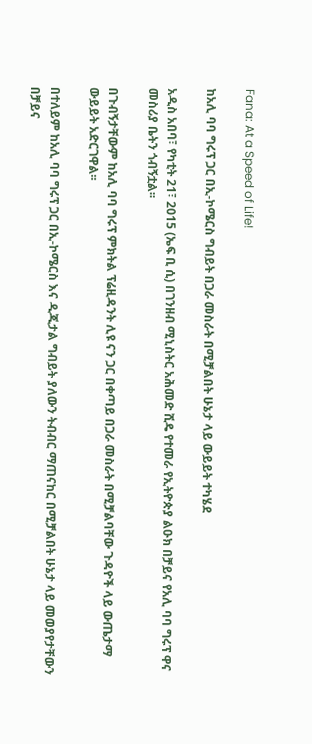Fana: At a Speed of Life!

ከአሊ ባባ ግሩፕ ጋር በኢ-ኮሜርስ ግብይት በጋራ መስራት በሚቻልበት ሁኔታ ላይ ውይይት ተካሄደ

አዲስ አበባ፣ የካቲት 21፣ 2015 (ኤፍ ቢ ሲ) በገንዘብ ሚኒስትር አሕመድ ሺዴ የተመራ የኢትዮጵያ ልዑክ በቻይና የአሊ ባባ ግሩፕ ዋና መስሪያ ቤትን ጎብኝቷል፡፡

በጉብኝታቸውም ከአሊ ባባ ግሩፕ ምክትል ፕሬዚዳንት ሊዩ ናን ጋር በቀጣይ በጋራ መስራት በሚቻልባቸው ጉዳዮች ላይ ውጤታማ ውይይት አድርገዋል፡፡

በተለይም ከአሊ ባባ ግሩፕ ጋር በኢ-ኮሜርስ እና ዲጂታል ግብይት ያለውን ትብብር ማጠናከር በሚቻልበት ሁኔታ ላይ መወያየታቸውን በቻይና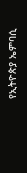የኢትዮጵያ ኤምባሲ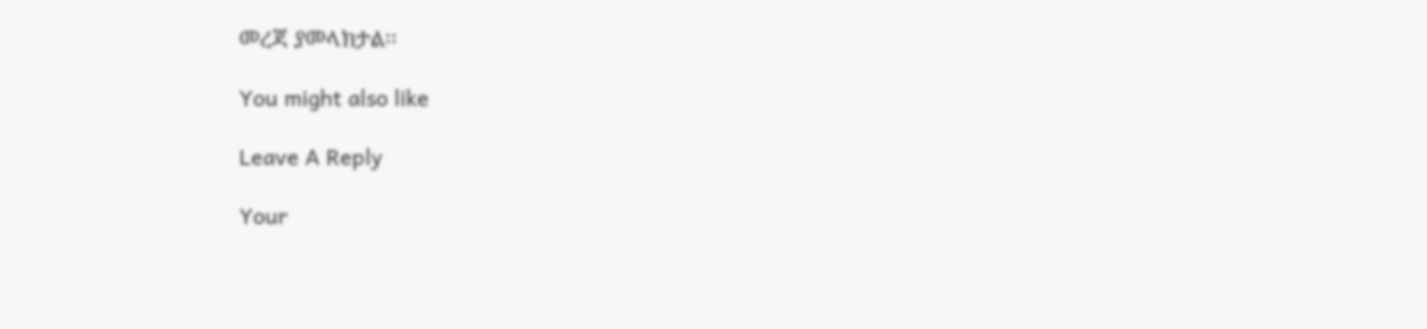መረጃ ያመላክታል፡፡

You might also like

Leave A Reply

Your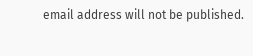email address will not be published.